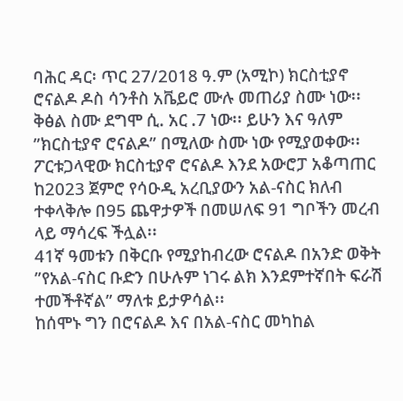ባሕር ዳር፡ ጥር 27/2018 ዓ.ም (አሚኮ) ክርስቲያኖ ሮናልዶ ዶስ ሳንቶስ አቬይሮ ሙሉ መጠሪያ ስሙ ነው፡፡ ቅፅል ስሙ ደግሞ ሲ᎐ አር ᎐7 ነው፡፡ ይሁን እና ዓለም ”ክርስቲያኖ ሮናልዶ” በሚለው ስሙ ነው የሚያወቀው፡፡
ፖርቱጋላዊው ክርስቲያኖ ሮናልዶ እንደ አውሮፓ አቆጣጠር ከ2023 ጀምሮ የሳዑዲ አረቢያውን አል-ናስር ክለብ ተቀላቅሎ በ95 ጨዋታዎች በመሠለፍ 91 ግቦችን መረብ ላይ ማሳረፍ ችሏል፡፡
41ኛ ዓመቱን በቅርቡ የሚያከብረው ሮናልዶ በአንድ ወቅት ”የአል-ናስር ቡድን በሁሉም ነገሩ ልክ እንደምተኛበት ፍራሽ ተመችቶኛል” ማለቱ ይታዎሳል፡፡
ከሰሞኑ ግን በሮናልዶ እና በአል-ናስር መካከል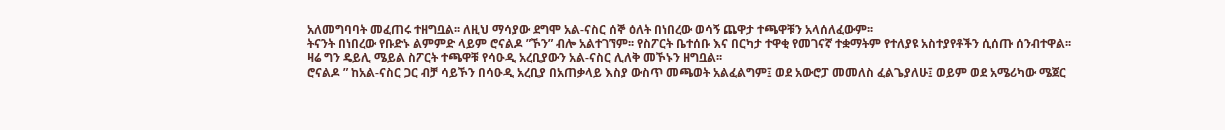አለመግባባት መፈጠሩ ተዘግቧል፡፡ ለዚህ ማሳያው ደግሞ አል-ናስር ሰኞ ዕለት በነበረው ወሳኝ ጨዋታ ተጫዋቹን አላሰለፈውም፡፡
ትናንት በነበረው የቡድኑ ልምምድ ላይም ሮናልዶ ”ኾን” ብሎ አልተገኘም፡፡ የስፖርት ቤተሰቡ እና በርካታ ተዋቂ የመገናኛ ተቋማትም የተለያዩ አስተያየቶችን ሲሰጡ ሰንብተዋል፡፡
ዛሬ ግን ዴይሊ ሜይል ስፖርት ተጫዋቹ የሳዑዲ አረቢያውን አል-ናስር ሊለቅ መኾኑን ዘግቧል፡፡
ሮናልዶ ” ከአል-ናስር ጋር ብቻ ሳይኾን በሳዑዲ አረቢያ በአጠቃላይ እስያ ውስጥ መጫወት አልፈልግም፤ ወደ አውሮፓ መመለስ ፈልጌያለሁ፤ ወይም ወደ አሜሪካው ሜጀር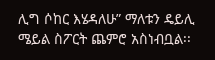ሊግ ሶከር እሄዳለሁ” ማለቱን ዴይሊ ሜይል ስፖርት ጨምሮ አስነብቧል፡፡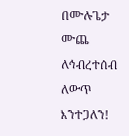በሙሉጌታ ሙጨ
ለኅብረተሰብ ለውጥ እንተጋለን!